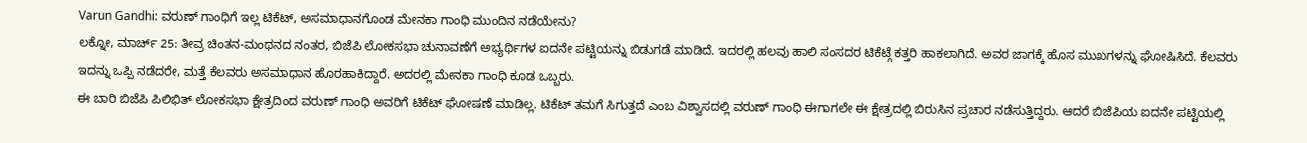Varun Gandhi: ವರುಣ್ ಗಾಂಧಿಗೆ ಇಲ್ಲ ಟಿಕೆಟ್, ಅಸಮಾಧಾನಗೊಂಡ ಮೇನಕಾ ಗಾಂಧಿ ಮುಂದಿನ ನಡೆಯೇನು?
ಲಕ್ನೋ, ಮಾರ್ಚ್ 25: ತೀವ್ರ ಚಿಂತನ-ಮಂಥನದ ನಂತರ, ಬಿಜೆಪಿ ಲೋಕಸಭಾ ಚುನಾವಣೆಗೆ ಅಭ್ಯರ್ಥಿಗಳ ಐದನೇ ಪಟ್ಟಿಯನ್ನು ಬಿಡುಗಡೆ ಮಾಡಿದೆ. ಇದರಲ್ಲಿ ಹಲವು ಹಾಲಿ ಸಂಸದರ ಟಿಕೆಟ್ಗೆ ಕತ್ತರಿ ಹಾಕಲಾಗಿದೆ. ಅವರ ಜಾಗಕ್ಕೆ ಹೊಸ ಮುಖಗಳನ್ನು ಘೋಷಿಸಿದೆ. ಕೆಲವರು ಇದನ್ನು ಒಪ್ಪಿ ನಡೆದರೇ, ಮತ್ತೆ ಕೆಲವರು ಅಸಮಾಧಾನ ಹೊರಹಾಕಿದ್ದಾರೆ. ಅದರಲ್ಲಿ ಮೇನಕಾ ಗಾಂಧಿ ಕೂಡ ಒಬ್ಬರು.
ಈ ಬಾರಿ ಬಿಜೆಪಿ ಪಿಲಿಭಿತ್ ಲೋಕಸಭಾ ಕ್ಷೇತ್ರದಿಂದ ವರುಣ್ ಗಾಂಧಿ ಅವರಿಗೆ ಟಿಕೆಟ್ ಘೋಷಣೆ ಮಾಡಿಲ್ಲ. ಟಿಕೆಟ್ ತಮಗೆ ಸಿಗುತ್ತದೆ ಎಂಬ ವಿಶ್ವಾಸದಲ್ಲಿ ವರುಣ್ ಗಾಂಧಿ ಈಗಾಗಲೇ ಈ ಕ್ಷೇತ್ರದಲ್ಲಿ ಬಿರುಸಿನ ಪ್ರಚಾರ ನಡೆಸುತ್ತಿದ್ದರು. ಆದರೆ ಬಿಜೆಪಿಯ ಐದನೇ ಪಟ್ಟಿಯಲ್ಲಿ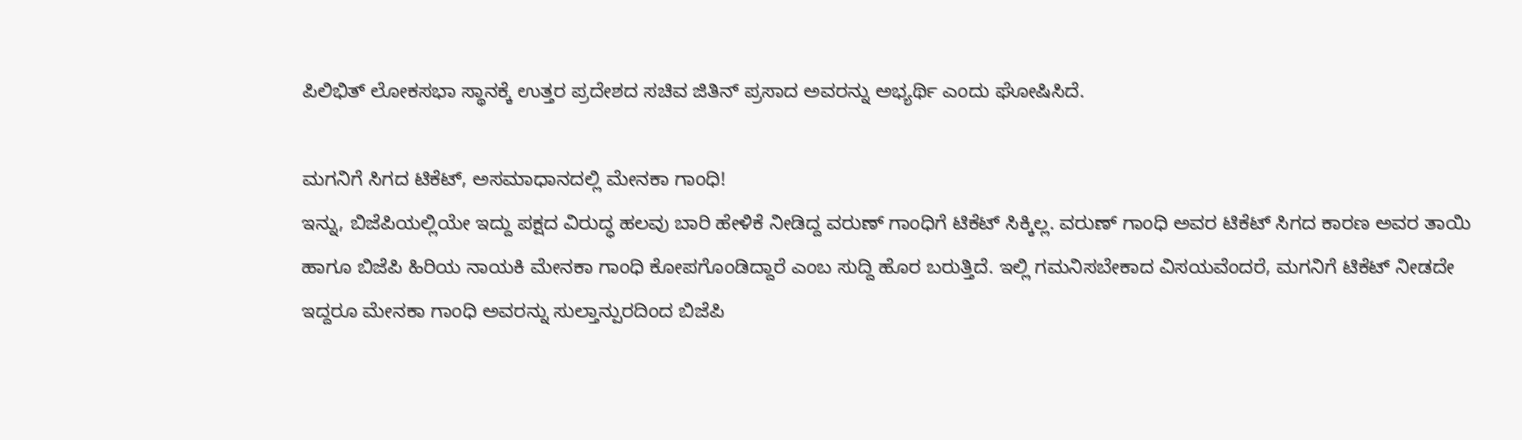ಪಿಲಿಭಿತ್ ಲೋಕಸಭಾ ಸ್ಥಾನಕ್ಕೆ ಉತ್ತರ ಪ್ರದೇಶದ ಸಚಿವ ಜಿತಿನ್ ಪ್ರಸಾದ ಅವರನ್ನು ಅಭ್ಯರ್ಥಿ ಎಂದು ಘೋಷಿಸಿದೆ.

ಮಗನಿಗೆ ಸಿಗದ ಟಿಕೆಟ್, ಅಸಮಾಧಾನದಲ್ಲಿ ಮೇನಕಾ ಗಾಂಧಿ!
ಇನ್ನು, ಬಿಜೆಪಿಯಲ್ಲಿಯೇ ಇದ್ದು ಪಕ್ಷದ ವಿರುದ್ಧ ಹಲವು ಬಾರಿ ಹೇಳಿಕೆ ನೀಡಿದ್ದ ವರುಣ್ ಗಾಂಧಿಗೆ ಟಿಕೆಟ್ ಸಿಕ್ಕಿಲ್ಲ. ವರುಣ್ ಗಾಂಧಿ ಅವರ ಟಿಕೆಟ್ ಸಿಗದ ಕಾರಣ ಅವರ ತಾಯಿ ಹಾಗೂ ಬಿಜೆಪಿ ಹಿರಿಯ ನಾಯಕಿ ಮೇನಕಾ ಗಾಂಧಿ ಕೋಪಗೊಂಡಿದ್ದಾರೆ ಎಂಬ ಸುದ್ದಿ ಹೊರ ಬರುತ್ತಿದೆ. ಇಲ್ಲಿ ಗಮನಿಸಬೇಕಾದ ವಿಸಯವೆಂದರೆ, ಮಗನಿಗೆ ಟಿಕೆಟ್ ನೀಡದೇ ಇದ್ದರೂ ಮೇನಕಾ ಗಾಂಧಿ ಅವರನ್ನು ಸುಲ್ತಾನ್ಪುರದಿಂದ ಬಿಜೆಪಿ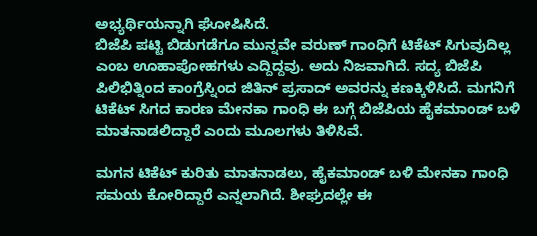ಅಭ್ಯರ್ಥಿಯನ್ನಾಗಿ ಘೋಷಿಸಿದೆ.
ಬಿಜೆಪಿ ಪಟ್ಟಿ ಬಿಡುಗಡೆಗೂ ಮುನ್ನವೇ ವರುಣ್ ಗಾಂಧಿಗೆ ಟಿಕೆಟ್ ಸಿಗುವುದಿಲ್ಲ ಎಂಬ ಊಹಾಪೋಹಗಳು ಎದ್ದಿದ್ದವು. ಅದು ನಿಜವಾಗಿದೆ. ಸದ್ಯ ಬಿಜೆಪಿ ಪಿಲಿಭಿತ್ನಿಂದ ಕಾಂಗ್ರೆಸ್ನಿಂದ ಜಿತಿನ್ ಪ್ರಸಾದ್ ಅವರನ್ನು ಕಣಕ್ಕಿಳಿಸಿದೆ. ಮಗನಿಗೆ ಟಿಕೆಟ್ ಸಿಗದ ಕಾರಣ ಮೇನಕಾ ಗಾಂಧಿ ಈ ಬಗ್ಗೆ ಬಿಜೆಪಿಯ ಹೈಕಮಾಂಡ್ ಬಳಿ ಮಾತನಾಡಲಿದ್ದಾರೆ ಎಂದು ಮೂಲಗಳು ತಿಳಿಸಿವೆ.

ಮಗನ ಟಿಕೆಟ್ ಕುರಿತು ಮಾತನಾಡಲು, ಹೈಕಮಾಂಡ್ ಬಳಿ ಮೇನಕಾ ಗಾಂಧಿ ಸಮಯ ಕೋರಿದ್ದಾರೆ ಎನ್ನಲಾಗಿದೆ. ಶೀಘ್ರದಲ್ಲೇ ಈ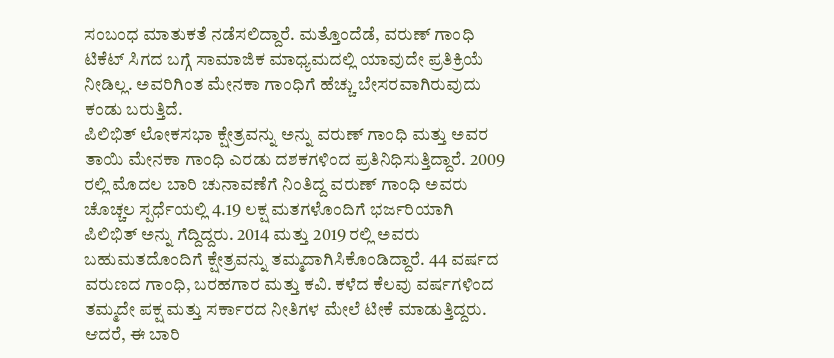ಸಂಬಂಧ ಮಾತುಕತೆ ನಡೆಸಲಿದ್ದಾರೆ. ಮತ್ತೊಂದೆಡೆ, ವರುಣ್ ಗಾಂಧಿ ಟಿಕೆಟ್ ಸಿಗದ ಬಗ್ಗೆ ಸಾಮಾಜಿಕ ಮಾಧ್ಯಮದಲ್ಲಿ ಯಾವುದೇ ಪ್ರತಿಕ್ರಿಯೆ ನೀಡಿಲ್ಲ. ಅವರಿಗಿಂತ ಮೇನಕಾ ಗಾಂಧಿಗೆ ಹೆಚ್ಚು ಬೇಸರವಾಗಿರುವುದು ಕಂಡು ಬರುತ್ತಿದೆ.
ಪಿಲಿಭಿತ್ ಲೋಕಸಭಾ ಕ್ಷೇತ್ರವನ್ನು ಅನ್ನು ವರುಣ್ ಗಾಂಧಿ ಮತ್ತು ಅವರ ತಾಯಿ ಮೇನಕಾ ಗಾಂಧಿ ಎರಡು ದಶಕಗಳಿಂದ ಪ್ರತಿನಿಧಿಸುತ್ತಿದ್ದಾರೆ. 2009 ರಲ್ಲಿ ಮೊದಲ ಬಾರಿ ಚುನಾವಣೆಗೆ ನಿಂತಿದ್ದ ವರುಣ್ ಗಾಂಧಿ ಅವರು ಚೊಚ್ಚಲ ಸ್ಪರ್ಧೆಯಲ್ಲಿ 4.19 ಲಕ್ಷ ಮತಗಳೊಂದಿಗೆ ಭರ್ಜರಿಯಾಗಿ ಪಿಲಿಭಿತ್ ಅನ್ನು ಗೆದ್ದಿದ್ದರು. 2014 ಮತ್ತು 2019 ರಲ್ಲಿ ಅವರು ಬಹುಮತದೊಂದಿಗೆ ಕ್ಷೇತ್ರವನ್ನು ತಮ್ಮದಾಗಿಸಿಕೊಂಡಿದ್ದಾರೆ. 44 ವರ್ಷದ ವರುಣದ ಗಾಂಧಿ, ಬರಹಗಾರ ಮತ್ತು ಕವಿ. ಕಳೆದ ಕೆಲವು ವರ್ಷಗಳಿಂದ ತಮ್ಮದೇ ಪಕ್ಷ ಮತ್ತು ಸರ್ಕಾರದ ನೀತಿಗಳ ಮೇಲೆ ಟೀಕೆ ಮಾಡುತ್ತಿದ್ದರು.
ಆದರೆ, ಈ ಬಾರಿ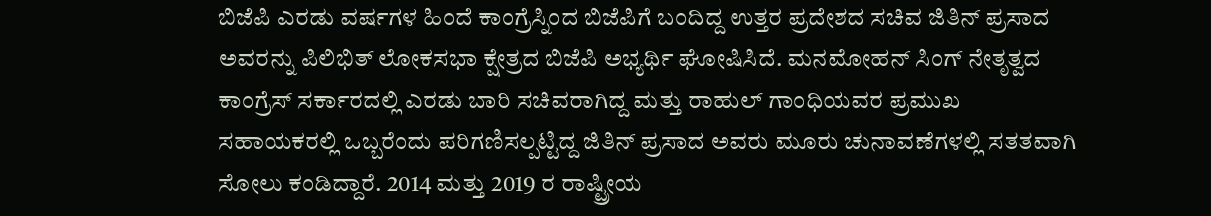ಬಿಜೆಪಿ ಎರಡು ವರ್ಷಗಳ ಹಿಂದೆ ಕಾಂಗ್ರೆಸ್ನಿಂದ ಬಿಜೆಪಿಗೆ ಬಂದಿದ್ದ ಉತ್ತರ ಪ್ರದೇಶದ ಸಚಿವ ಜಿತಿನ್ ಪ್ರಸಾದ ಅವರನ್ನು ಪಿಲಿಭಿತ್ ಲೋಕಸಭಾ ಕ್ಷೇತ್ರದ ಬಿಜೆಪಿ ಅಭ್ಯರ್ಥಿ ಘೋಷಿಸಿದೆ. ಮನಮೋಹನ್ ಸಿಂಗ್ ನೇತೃತ್ವದ ಕಾಂಗ್ರೆಸ್ ಸರ್ಕಾರದಲ್ಲಿ ಎರಡು ಬಾರಿ ಸಚಿವರಾಗಿದ್ದ ಮತ್ತು ರಾಹುಲ್ ಗಾಂಧಿಯವರ ಪ್ರಮುಖ ಸಹಾಯಕರಲ್ಲಿ ಒಬ್ಬರೆಂದು ಪರಿಗಣಿಸಲ್ಪಟ್ಟಿದ್ದ ಜಿತಿನ್ ಪ್ರಸಾದ ಅವರು ಮೂರು ಚುನಾವಣೆಗಳಲ್ಲಿ ಸತತವಾಗಿ ಸೋಲು ಕಂಡಿದ್ದಾರೆ. 2014 ಮತ್ತು 2019 ರ ರಾಷ್ಟ್ರೀಯ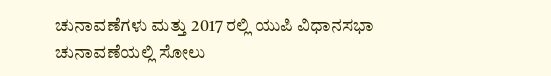ಚುನಾವಣೆಗಳು ಮತ್ತು 2017 ರಲ್ಲಿ ಯುಪಿ ವಿಧಾನಸಭಾ ಚುನಾವಣೆಯಲ್ಲಿ ಸೋಲು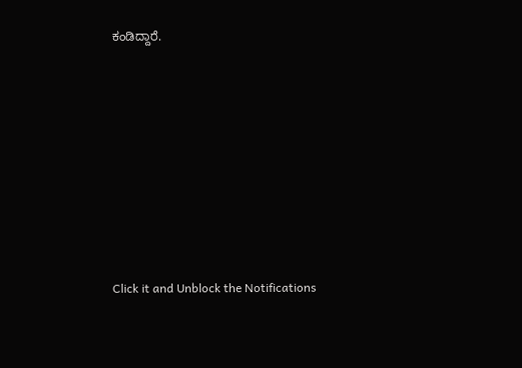ಕಂಡಿದ್ದಾರೆ.












Click it and Unblock the Notifications